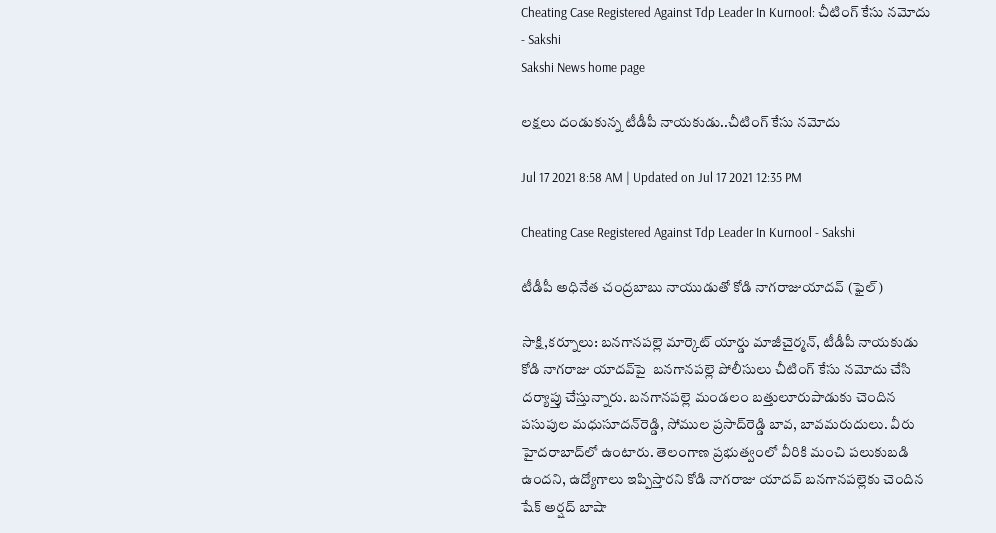Cheating Case Registered Against Tdp Leader In Kurnool: చీటింగ్‌ కేసు నమోదు - Sakshi
Sakshi News home page

లక్షలు దండుకున్న టీడీపీ నాయకుడు..చీటింగ్‌ కేసు నమోదు

Jul 17 2021 8:58 AM | Updated on Jul 17 2021 12:35 PM

Cheating Case Registered Against Tdp Leader In Kurnool - Sakshi

టీడీపీ అధినేత చంద్రబాబు నాయుడుతో కోడి నాగరాజుయాదవ్‌ (ఫైల్‌)

సాక్షి,కర్నూలు: బనగానపల్లె మార్కెట్‌ యార్డు మాజీచైర్మన్, టీడీపీ నాయకుడు కోడి నాగరాజు యాదవ్‌పై  బనగానపల్లె పోలీసులు చీటింగ్‌ కేసు నమోదు చేసి దర్యాప్తు చేస్తున్నారు. బనగానపల్లె మండలం బత్తులూరుపాడుకు చెందిన పసుపుల మధుసూదన్‌రెడ్డి, సోముల ప్రసాద్‌రెడ్డి బావ, బావమరుదులు. వీరు హైదరాబాద్‌లో ఉంటారు. తెలంగాణ ప్రభుత్వంలో వీరికి మంచి పలుకుబడి ఉందని, ఉద్యోగాలు ఇప్పిస్తారని కోడి నాగరాజు యాదవ్‌ బనగానపల్లెకు చెందిన షేక్‌ అర్షద్‌ బాషా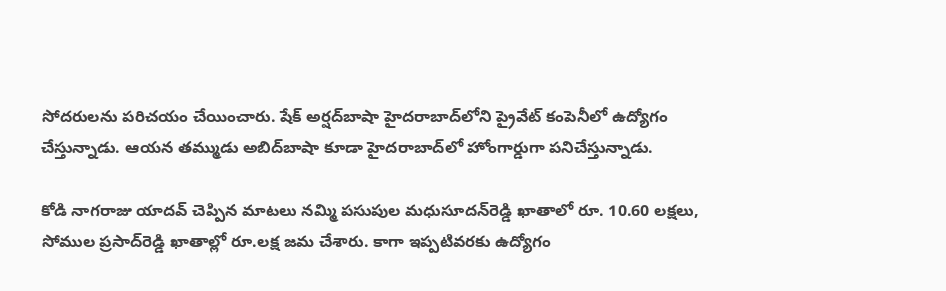సోదరులను పరిచయం చేయించారు. షేక్‌ అర్షద్‌బాషా హైదరాబాద్‌లోని ప్రైవేట్‌ కంపెనీలో ఉద్యోగం చేస్తున్నాడు. ఆయన తమ్ముడు అబిద్‌బాషా కూడా హైదరాబాద్‌లో హోంగార్డుగా పనిచేస్తున్నాడు.

కోడి నాగరాజు యాదవ్‌ చెప్పిన మాటలు నమ్మి పసుపుల మధుసూదన్‌రెడ్డి ఖాతాలో రూ. 10.60 లక్షలు, సోముల ప్రసాద్‌రెడ్డి ఖాతాల్లో రూ.లక్ష జమ చేశారు. కాగా ఇప్పటివరకు ఉద్యోగం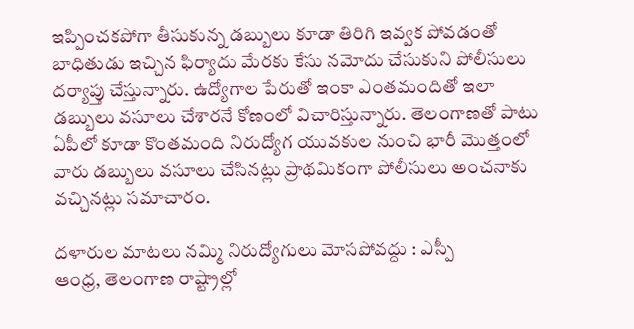ఇప్పించకపోగా తీసుకున్న డబ్బులు కూడా తిరిగి ఇవ్వక పోవడంతో బాధితుడు ఇచ్చిన ఫిర్యాదు మేరకు కేసు నమోదు చేసుకుని పోలీసులు దర్యాప్తు చేస్తున్నారు. ఉద్యోగాల పేరుతో ఇంకా ఎంతమందితో ఇలా డబ్బులు వసూలు చేశారనే కోణంలో విచారిస్తున్నారు. తెలంగాణతో పాటు ఏపీలో కూడా కొంతమంది నిరుద్యోగ యువకుల నుంచి భారీ మొత్తంలో వారు డబ్బులు వసూలు చేసినట్లు ప్రాథమికంగా పోలీసులు అంచనాకు వచ్చినట్లు సమాచారం.

దళారుల మాటలు నమ్మి నిరుద్యోగులు మోసపోవద్దు : ఎస్పీ
ఆంధ్ర, తెలంగాణ రాష్ట్రాల్లో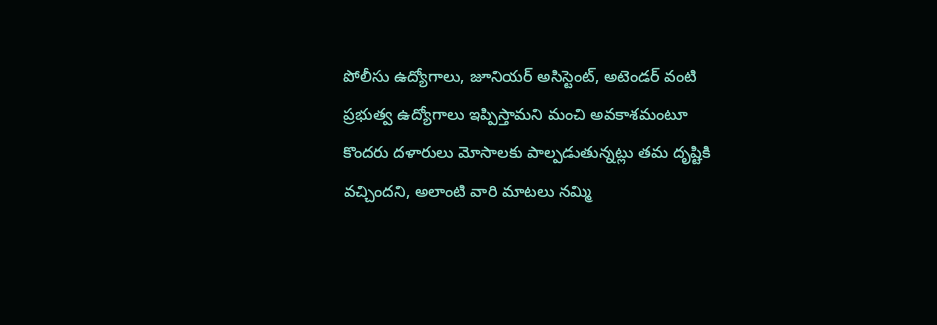పోలీసు ఉద్యోగాలు, జూనియర్‌ అసిస్టెంట్, అటెండర్‌ వంటి ప్రభుత్వ ఉద్యోగాలు ఇప్పిస్తామని మంచి అవకాశమంటూ కొందరు దళారులు మోసాలకు పాల్పడుతున్నట్లు తమ దృష్టికి వచ్చిందని, అలాంటి వారి మాటలు నమ్మి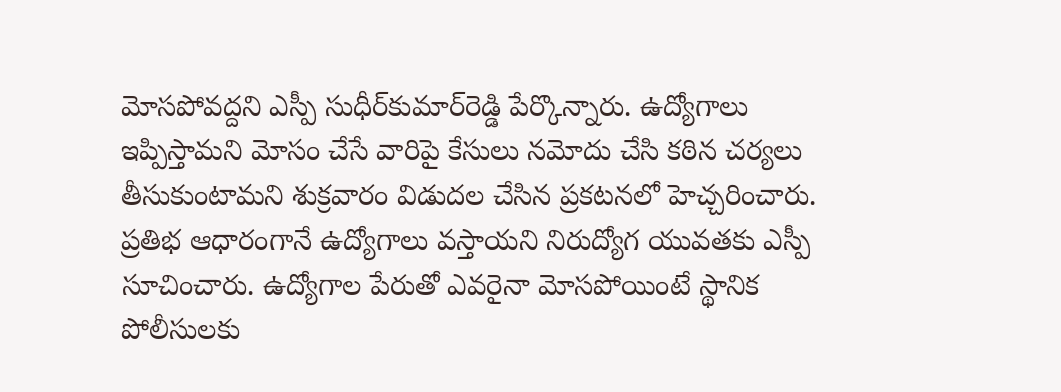మోసపోవద్దని ఎస్పీ సుధీర్‌కుమార్‌రెడ్డి పేర్కొన్నారు. ఉద్యోగాలు ఇప్పిస్తామని మోసం చేసే వారిపై కేసులు నమోదు చేసి కఠిన చర్యలు తీసుకుంటామని శుక్రవారం విడుదల చేసిన ప్రకటనలో హెచ్చరించారు. ప్రతిభ ఆధారంగానే ఉద్యోగాలు వస్తాయని నిరుద్యోగ యువతకు ఎస్పీ సూచించారు. ఉద్యోగాల పేరుతో ఎవరైనా మోసపోయింటే స్థానిక పోలీసులకు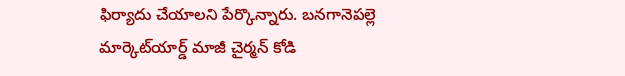ఫిర్యాదు చేయాలని పేర్కొన్నారు. బనగానెపల్లె మార్కెట్‌యార్డ్‌ మాజీ చైర్మన్‌ కోడి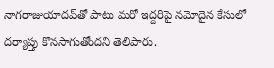నాగరాజుయాదవ్‌తో పాటు మరో ఇద్దరిపై నమోదైన కేసులో దర్యాప్తు కొనసాగుతోందని తెలిపారు.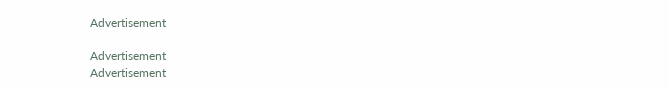Advertisement

Advertisement
Advertisement